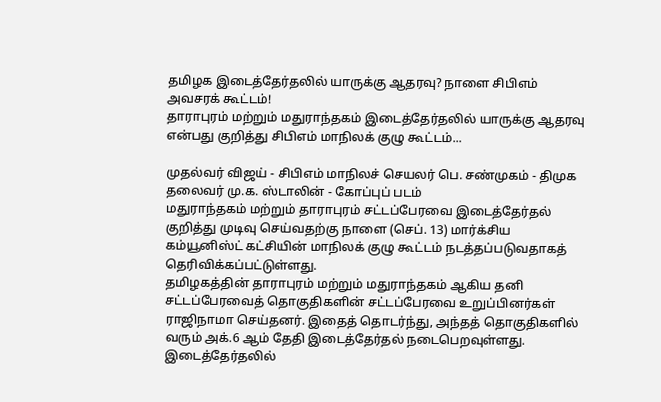தமிழக இடைத்தேர்தலில் யாருக்கு ஆதரவு? நாளை சிபிஎம் அவசரக் கூட்டம்!
தாராபுரம் மற்றும் மதுராந்தகம் இடைத்தேர்தலில் யாருக்கு ஆதரவு என்பது குறித்து சிபிஎம் மாநிலக் குழு கூட்டம்...

முதல்வர் விஜய் - சிபிஎம் மாநிலச் செயலர் பெ. சண்முகம் - திமுக தலைவர் மு.க. ஸ்டாலின் - கோப்புப் படம்
மதுராந்தகம் மற்றும் தாராபுரம் சட்டப்பேரவை இடைத்தேர்தல் குறித்து முடிவு செய்வதற்கு நாளை (செப். 13) மார்க்சிய கம்யூனிஸ்ட் கட்சியின் மாநிலக் குழு கூட்டம் நடத்தப்படுவதாகத் தெரிவிக்கப்பட்டுள்ளது.
தமிழகத்தின் தாராபுரம் மற்றும் மதுராந்தகம் ஆகிய தனி சட்டப்பேரவைத் தொகுதிகளின் சட்டப்பேரவை உறுப்பினர்கள் ராஜிநாமா செய்தனர். இதைத் தொடர்ந்து, அந்தத் தொகுதிகளில் வரும் அக்.6 ஆம் தேதி இடைத்தேர்தல் நடைபெறவுள்ளது.
இடைத்தேர்தலில்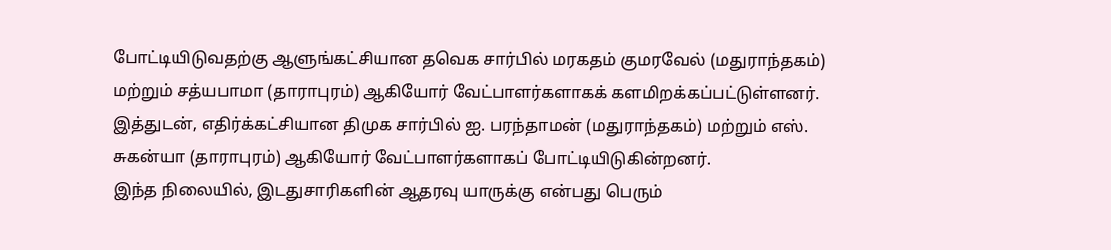போட்டியிடுவதற்கு ஆளுங்கட்சியான தவெக சார்பில் மரகதம் குமரவேல் (மதுராந்தகம்) மற்றும் சத்யபாமா (தாராபுரம்) ஆகியோர் வேட்பாளர்களாகக் களமிறக்கப்பட்டுள்ளனர்.
இத்துடன், எதிர்க்கட்சியான திமுக சார்பில் ஐ. பரந்தாமன் (மதுராந்தகம்) மற்றும் எஸ். சுகன்யா (தாராபுரம்) ஆகியோர் வேட்பாளர்களாகப் போட்டியிடுகின்றனர்.
இந்த நிலையில், இடதுசாரிகளின் ஆதரவு யாருக்கு என்பது பெரும்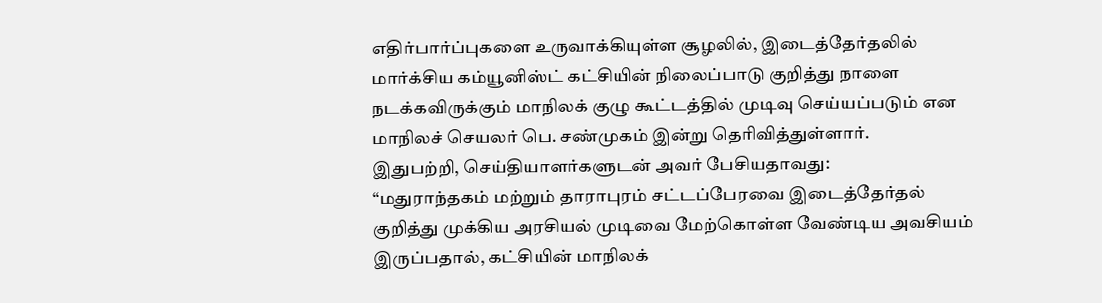எதிர்பார்ப்புகளை உருவாக்கியுள்ள சூழலில், இடைத்தேர்தலில் மார்க்சிய கம்யூனிஸ்ட் கட்சியின் நிலைப்பாடு குறித்து நாளை நடக்கவிருக்கும் மாநிலக் குழு கூட்டத்தில் முடிவு செய்யப்படும் என மாநிலச் செயலர் பெ. சண்முகம் இன்று தெரிவித்துள்ளார்.
இதுபற்றி, செய்தியாளர்களுடன் அவர் பேசியதாவது:
“மதுராந்தகம் மற்றும் தாராபுரம் சட்டப்பேரவை இடைத்தேர்தல் குறித்து முக்கிய அரசியல் முடிவை மேற்கொள்ள வேண்டிய அவசியம் இருப்பதால், கட்சியின் மாநிலக்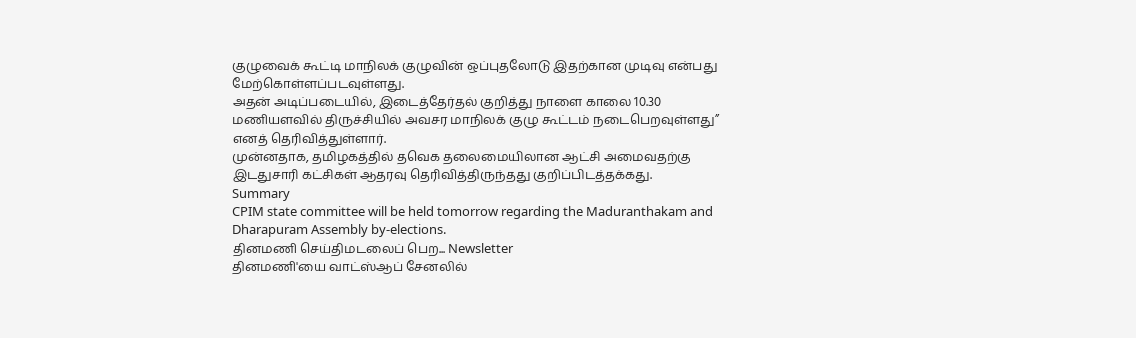குழுவைக் கூட்டி மாநிலக் குழுவின் ஒப்புதலோடு இதற்கான முடிவு என்பது மேற்கொள்ளப்படவுள்ளது.
அதன் அடிப்படையில், இடைத்தேர்தல் குறித்து நாளை காலை 10.30 மணியளவில் திருச்சியில் அவசர மாநிலக் குழு கூட்டம் நடைபெறவுள்ளது” எனத் தெரிவித்துள்ளார்.
முன்னதாக, தமிழகத்தில் தவெக தலைமையிலான ஆட்சி அமைவதற்கு இடதுசாரி கட்சிகள் ஆதரவு தெரிவித்திருந்தது குறிப்பிடத்தக்கது.
Summary
CPIM state committee will be held tomorrow regarding the Maduranthakam and Dharapuram Assembly by-elections.
தினமணி செய்திமடலைப் பெற... Newsletter
தினமணி'யை வாட்ஸ்ஆப் சேனலில்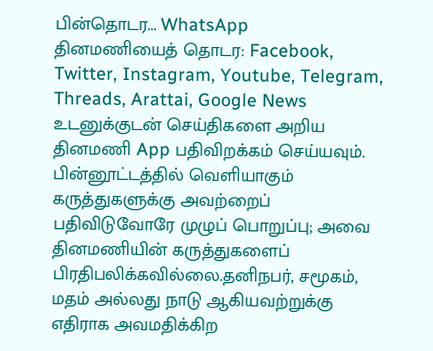பின்தொடர... WhatsApp
தினமணியைத் தொடர: Facebook, Twitter, Instagram, Youtube, Telegram, Threads, Arattai, Google News
உடனுக்குடன் செய்திகளை அறிய தினமணி App பதிவிறக்கம் செய்யவும்.
பின்னூட்டத்தில் வெளியாகும் கருத்துகளுக்கு அவற்றைப் பதிவிடுவோரே முழுப் பொறுப்பு; அவை தினமணியின் கருத்துகளைப் பிரதிபலிக்கவில்லை.தனிநபர், சமூகம், மதம் அல்லது நாடு ஆகியவற்றுக்கு எதிராக அவமதிக்கிற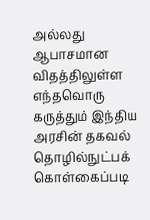அல்லது ஆபாசமான விதத்திலுள்ள எந்தவொரு கருத்தும் இந்திய அரசின் தகவல் தொழில்நுட்பக் கொள்கைப்படி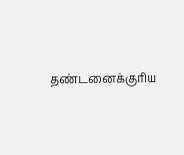தண்டனைக்குரிய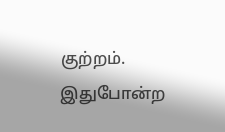குற்றம். இதுபோன்ற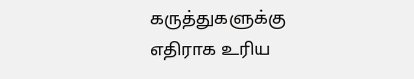கருத்துகளுக்கு எதிராக உரிய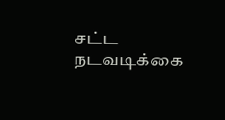சட்ட நடவடிக்கை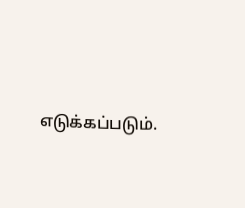எடுக்கப்படும்.